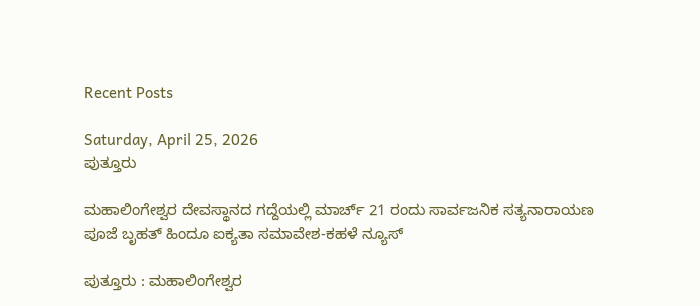Recent Posts

Saturday, April 25, 2026
ಪುತ್ತೂರು

ಮಹಾಲಿಂಗೇಶ್ವರ ದೇವಸ್ಥಾನದ ಗದ್ದೆಯಲ್ಲಿ ಮಾರ್ಚ್ 21 ರಂದು ಸಾರ್ವಜನಿಕ ಸತ್ಯನಾರಾಯಣ ಪೂಜೆ ಬೃಹತ್ ಹಿಂದೂ ಐಕ್ಯತಾ ಸಮಾವೇಶ-ಕಹಳೆ ನ್ಯೂಸ್

ಪುತ್ತೂರು : ಮಹಾಲಿಂಗೇಶ್ವರ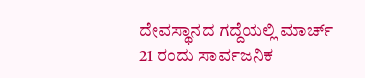ದೇವಸ್ಥಾನದ ಗದ್ದೆಯಲ್ಲಿ ಮಾರ್ಚ್ 21 ರಂದು ಸಾರ್ವಜನಿಕ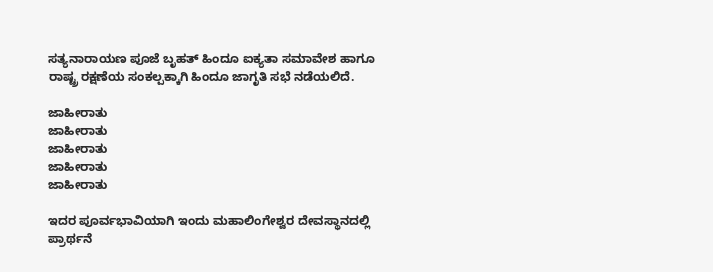ಸತ್ಯನಾರಾಯಣ ಪೂಜೆ ಬೃಹತ್ ಹಿಂದೂ ಐಕ್ಯತಾ ಸಮಾವೇಶ ಹಾಗೂ ರಾಷ್ಟ್ರ ರಕ್ಷಣೆಯ ಸಂಕಲ್ಪಕ್ಕಾಗಿ ಹಿಂದೂ ಜಾಗೃತಿ ಸಭೆ ನಡೆಯಲಿದೆ.

ಜಾಹೀರಾತು
ಜಾಹೀರಾತು
ಜಾಹೀರಾತು
ಜಾಹೀರಾತು
ಜಾಹೀರಾತು

ಇದರ ಪೂರ್ವಭಾವಿಯಾಗಿ ಇಂದು ಮಹಾಲಿಂಗೇಶ್ವರ ದೇವಸ್ಥಾನದಲ್ಲಿ ಪ್ರಾರ್ಥನೆ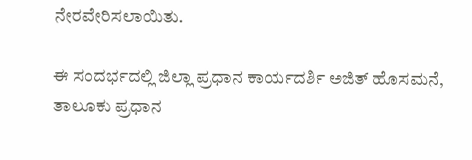ನೇರವೇರಿಸಲಾಯಿತು.

ಈ ಸಂದರ್ಭದಲ್ಲಿ ಜಿಲ್ಲಾ ಪ್ರಧಾನ ಕಾರ್ಯದರ್ಶಿ ಅಜಿತ್ ಹೊಸಮನೆ, ತಾಲೂಕು ಪ್ರಧಾನ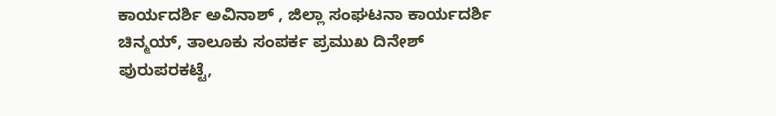ಕಾರ್ಯದರ್ಶಿ ಅವಿನಾಶ್ , ಜಿಲ್ಲಾ ಸಂಘಟನಾ ಕಾರ್ಯದರ್ಶಿ ಚಿನ್ಮಯ್, ತಾಲೂಕು ಸಂಪರ್ಕ ಪ್ರಮುಖ ದಿನೇಶ್ ಪುರುಪರಕಟ್ಟೆ,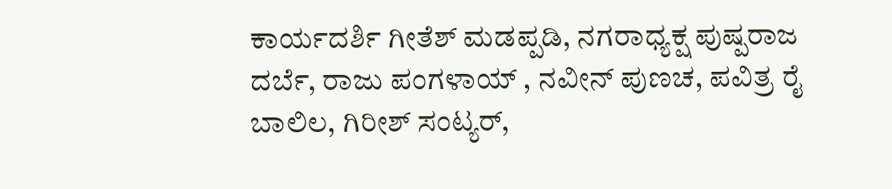ಕಾರ್ಯದರ್ಶಿ ಗೀತೆಶ್ ಮಡಪ್ಪಡಿ, ನಗರಾಧ್ಯಕ್ಷ ಪುಷ್ಪರಾಜ ದರ್ಬೆ, ರಾಜು ಪಂಗಳಾಯ್ , ನವೀನ್ ಪುಣಚ, ಪವಿತ್ರ ರೈ ಬಾಲಿಲ, ಗಿರೀಶ್ ಸಂಟ್ಯರ್,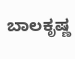ಬಾಲಕೃಷ್ಣ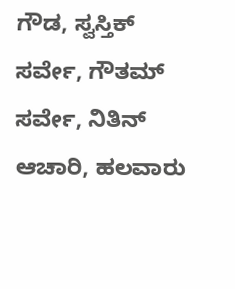ಗೌಡ, ಸ್ವಸ್ತಿಕ್ ಸರ್ವೇ, ಗೌತಮ್ ಸರ್ವೇ, ನಿತಿನ್ ಆಚಾರಿ, ಹಲವಾರು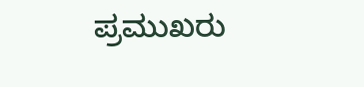ಪ್ರಮುಖರು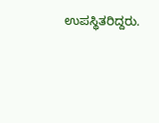ಉಪಸ್ಥಿತರಿದ್ದರು.